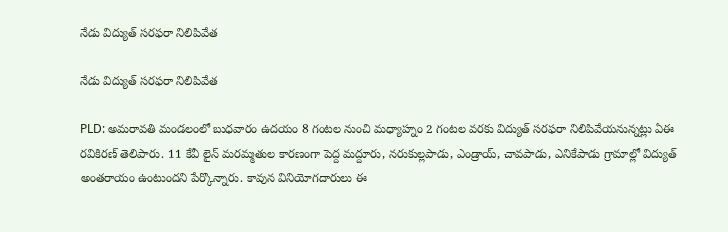నేడు విద్యుత్ సరఫరా నిలిపివేత

నేడు విద్యుత్ సరఫరా నిలిపివేత

PLD: అమరావతి మండలంలో బుధవారం ఉదయం 8 గంటల నుంచి మధ్యాహ్నం 2 గంటల వరకు విద్యుత్ సరఫరా నిలిపివేయనున్నట్లు ఏఈ రవికిరణ్ తెలిపారు. 11 కేవీ లైన్ మరమ్మతుల కారణంగా పెద్ద మద్దూరు, నరుకుల్లపాడు, ఎండ్రాయ్, చావపాడు, ఎనికేపాడు గ్రామాల్లో విద్యుత్ అంతరాయం ఉంటుందని పేర్కొన్నారు. కావున వినియోగదారులు ఈ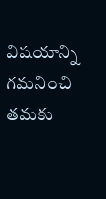విషయాన్ని గమనించి తమకు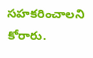సహకరించాలని కోరారు.